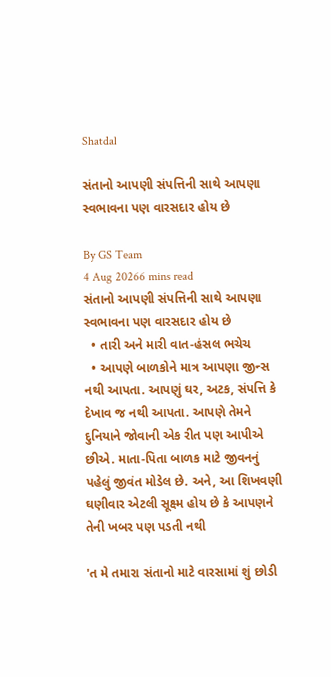Shatdal

સંતાનો આપણી સંપત્તિની સાથે આપણા સ્વભાવના પણ વારસદાર હોય છે

By GS Team
4 Aug 20266 mins read
સંતાનો આપણી સંપત્તિની સાથે આપણા સ્વભાવના પણ વારસદાર હોય છે
  • તારી અને મારી વાત-હંસલ ભચેચ
  • આપણે બાળકોને માત્ર આપણા જીન્સ નથી આપતા. આપણું ઘર, અટક, સંપત્તિ કે દેખાવ જ નથી આપતા. આપણે તેમને દુનિયાને જોવાની એક રીત પણ આપીએ છીએ. માતા-પિતા બાળક માટે જીવનનું પહેલું જીવંત મોડેલ છે. અને, આ શિખવણી ઘણીવાર એટલી સૂક્ષ્મ હોય છે કે આપણને તેની ખબર પણ પડતી નથી

'ત મે તમારા સંતાનો માટે વારસામાં શું છોડી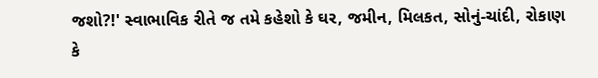જશો?!' સ્વાભાવિક રીતે જ તમે કહેશો કે ઘર, જમીન, મિલકત, સોનું-ચાંદી, રોકાણ કે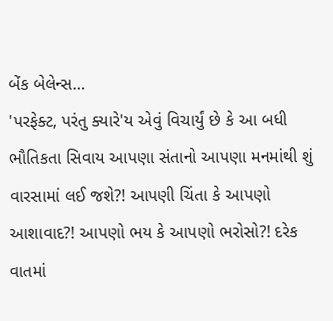બેંક બેલેન્સ…
'પરફેક્ટ, પરંતુ ક્યારે'ય એવું વિચાર્યું છે કે આ બધી ભૌતિકતા સિવાય આપણા સંતાનો આપણા મનમાંથી શું વારસામાં લઈ જશે?! આપણી ચિંતા કે આપણો આશાવાદ?! આપણો ભય કે આપણો ભરોસો?! દરેક વાતમાં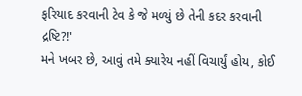ફરિયાદ કરવાની ટેવ કે જે મળ્યું છે તેની કદર કરવાની દ્રષ્ટિ?!'
મને ખબર છે, આવું તમે ક્યારેય નહીં વિચાર્યું હોય, કોઈ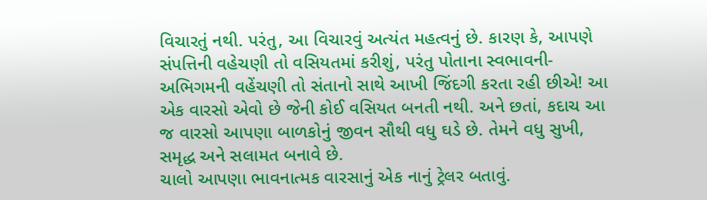વિચારતું નથી. પરંતુ, આ વિચારવું અત્યંત મહત્વનું છે. કારણ કે, આપણે સંપત્તિની વહેચણી તો વસિયતમાં કરીશું, પરંતુ પોતાના સ્વભાવની-અભિગમની વહેંચણી તો સંતાનો સાથે આખી જિંદગી કરતા રહી છીએ! આ એક વારસો એવો છે જેની કોઈ વસિયત બનતી નથી. અને છતાં, કદાચ આ જ વારસો આપણા બાળકોનું જીવન સૌથી વધુ ઘડે છે. તેમને વધુ સુખી, સમૃદ્ધ અને સલામત બનાવે છે.
ચાલો આપણા ભાવનાત્મક વારસાનું એક નાનું ટ્રેલર બતાવું.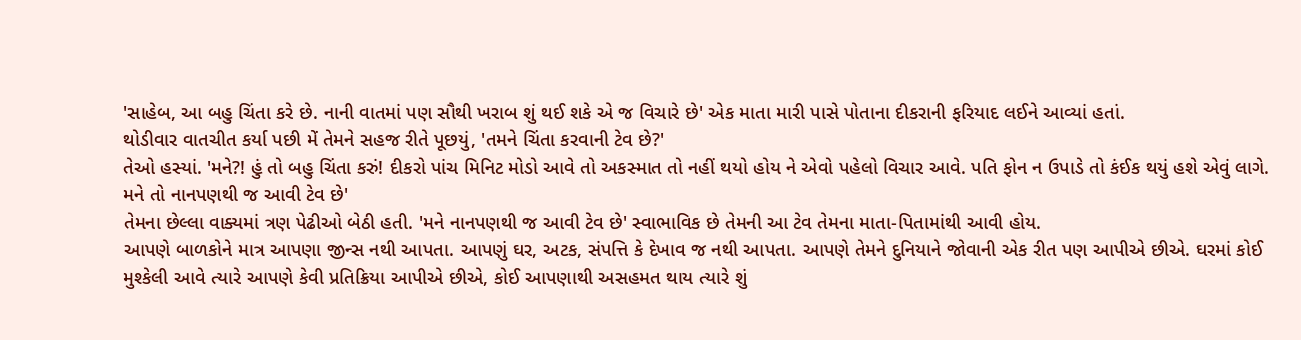'સાહેબ, આ બહુ ચિંતા કરે છે. નાની વાતમાં પણ સૌથી ખરાબ શું થઈ શકે એ જ વિચારે છે' એક માતા મારી પાસે પોતાના દીકરાની ફરિયાદ લઈને આવ્યાં હતાં.
થોડીવાર વાતચીત કર્યા પછી મેં તેમને સહજ રીતે પૂછયું, 'તમને ચિંતા કરવાની ટેવ છે?'
તેઓ હસ્યાં. 'મને?! હું તો બહુ ચિંતા કરું! દીકરો પાંચ મિનિટ મોડો આવે તો અકસ્માત તો નહીં થયો હોય ને એવો પહેલો વિચાર આવે. પતિ ફોન ન ઉપાડે તો કંઈક થયું હશે એવું લાગે. મને તો નાનપણથી જ આવી ટેવ છે'
તેમના છેલ્લા વાક્યમાં ત્રણ પેઢીઓ બેઠી હતી. 'મને નાનપણથી જ આવી ટેવ છે' સ્વાભાવિક છે તેમની આ ટેવ તેમના માતા-પિતામાંથી આવી હોય.
આપણે બાળકોને માત્ર આપણા જીન્સ નથી આપતા. આપણું ઘર, અટક, સંપત્તિ કે દેખાવ જ નથી આપતા. આપણે તેમને દુનિયાને જોવાની એક રીત પણ આપીએ છીએ. ઘરમાં કોઈ મુશ્કેલી આવે ત્યારે આપણે કેવી પ્રતિક્રિયા આપીએ છીએ, કોઈ આપણાથી અસહમત થાય ત્યારે શું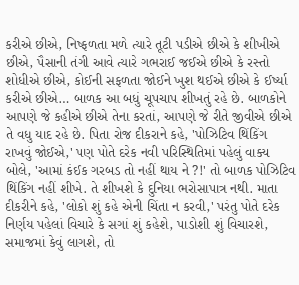કરીએ છીએ, નિષ્ફળતા મળે ત્યારે તૂટી પડીએ છીએ કે શીખીએ છીએ, પૈસાની તંગી આવે ત્યારે ગભરાઈ જઈએ છીએ કે રસ્તો શોધીએ છીએ, કોઈની સફળતા જોઈને ખુશ થઈએ છીએ કે ઈર્ષ્યા કરીએ છીએ… બાળક આ બધું ચૂપચાપ શીખતું રહે છે. બાળકોને આપણે જે કહીએ છીએ તેના કરતાં, આપણે જે રીતે જીવીએ છીએ તે વધુ યાદ રહે છે. પિતા રોજ દીકરાને કહે, 'પોઝિટિવ થિંકિંગ રાખવું જોઈએ,' પણ પોતે દરેક નવી પરિસ્થિતિમાં પહેલું વાક્ય બોલે, 'આમાં કંઈક ગરબડ તો નહીં થાય ને ?!' તો બાળક પોઝિટિવ થિંકિંગ નહીં શીખે. તે શીખશે કે દુનિયા ભરોસાપાત્ર નથી. માતા દીકરીને કહે, 'લોકો શું કહે એની ચિંતા ન કરવી,' પરંતુ પોતે દરેક નિર્ણય પહેલાં વિચારે કે સગાં શું કહેશે, પાડોશી શું વિચારશે, સમાજમાં કેવું લાગશે, તો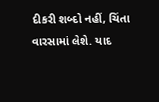દીકરી શબ્દો નહીં, ચિંતા વારસામાં લેશે. યાદ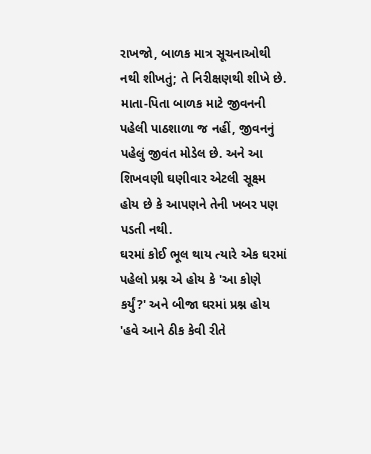રાખજો, બાળક માત્ર સૂચનાઓથી નથી શીખતું; તે નિરીક્ષણથી શીખે છે. માતા-પિતા બાળક માટે જીવનની પહેલી પાઠશાળા જ નહીં, જીવનનું પહેલું જીવંત મોડેલ છે. અને આ શિખવણી ઘણીવાર એટલી સૂક્ષ્મ હોય છે કે આપણને તેની ખબર પણ પડતી નથી.
ઘરમાં કોઈ ભૂલ થાય ત્યારે એક ઘરમાં પહેલો પ્રશ્ન એ હોય કે 'આ કોણે કર્યું?' અને બીજા ઘરમાં પ્રશ્ન હોય 'હવે આને ઠીક કેવી રીતે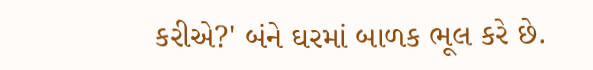કરીએ?' બંને ઘરમાં બાળક ભૂલ કરે છે.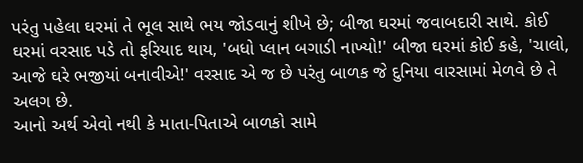પરંતુ પહેલા ઘરમાં તે ભૂલ સાથે ભય જોડવાનું શીખે છે; બીજા ઘરમાં જવાબદારી સાથે. કોઈ ઘરમાં વરસાદ પડે તો ફરિયાદ થાય, 'બધો પ્લાન બગાડી નાખ્યો!' બીજા ઘરમાં કોઈ કહે, 'ચાલો, આજે ઘરે ભજીયાં બનાવીએ!' વરસાદ એ જ છે પરંતુ બાળક જે દુનિયા વારસામાં મેળવે છે તે અલગ છે.
આનો અર્થ એવો નથી કે માતા-પિતાએ બાળકો સામે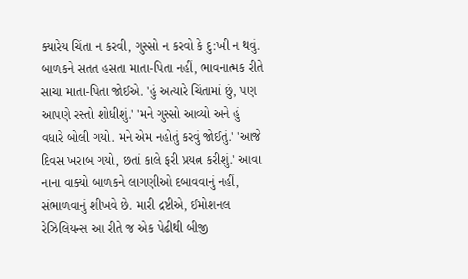ક્યારેય ચિંતા ન કરવી, ગુસ્સો ન કરવો કે દુ:ખી ન થવું. બાળકને સતત હસતા માતા-પિતા નહીં, ભાવનાત્મક રીતે સાચા માતા-પિતા જોઈએ. 'હું અત્યારે ચિંતામાં છું, પણ આપણે રસ્તો શોધીશું.' 'મને ગુસ્સો આવ્યો અને હું વધારે બોલી ગયો. મને એમ નહોતું કરવું જોઈતું.' 'આજે દિવસ ખરાબ ગયો, છતાં કાલે ફરી પ્રયત્ન કરીશું.' આવા નાના વાક્યો બાળકને લાગણીઓ દબાવવાનું નહીં, સંભાળવાનું શીખવે છે. મારી દ્રષ્ટીએ, ઈમોશનલ રેઝિલિયન્સ આ રીતે જ એક પેઢીથી બીજી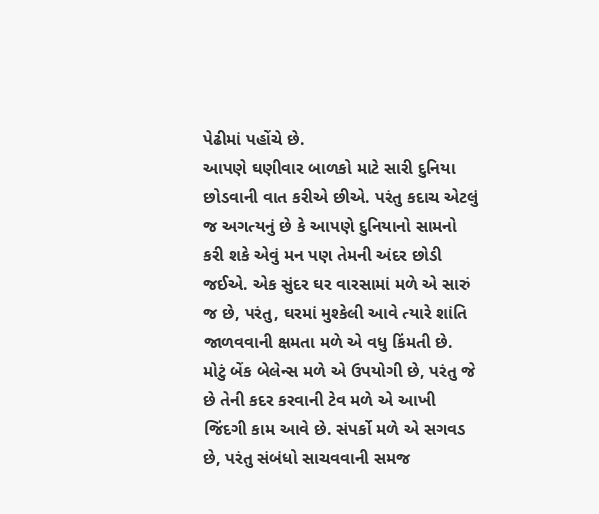પેઢીમાં પહોંચે છે.
આપણે ઘણીવાર બાળકો માટે સારી દુનિયા છોડવાની વાત કરીએ છીએ. પરંતુ કદાચ એટલું જ અગત્યનું છે કે આપણે દુનિયાનો સામનો કરી શકે એવું મન પણ તેમની અંદર છોડી જઈએ. એક સુંદર ઘર વારસામાં મળે એ સારું જ છે, પરંતુ, ઘરમાં મુશ્કેલી આવે ત્યારે શાંતિ જાળવવાની ક્ષમતા મળે એ વધુ કિંમતી છે. મોટું બેંક બેલેન્સ મળે એ ઉપયોગી છે, પરંતુ જે છે તેની કદર કરવાની ટેવ મળે એ આખી જિંદગી કામ આવે છે. સંપર્કો મળે એ સગવડ છે, પરંતુ સંબંધો સાચવવાની સમજ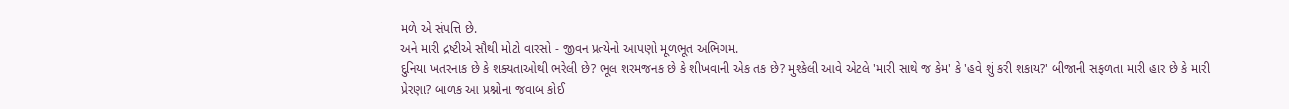મળે એ સંપત્તિ છે.
અને મારી દ્રષ્ટીએ સૌથી મોટો વારસો - જીવન પ્રત્યેનો આપણો મૂળભૂત અભિગમ.
દુનિયા ખતરનાક છે કે શક્યતાઓથી ભરેલી છે? ભૂલ શરમજનક છે કે શીખવાની એક તક છે? મુશ્કેલી આવે એટલે 'મારી સાથે જ કેમ' કે 'હવે શું કરી શકાય?' બીજાની સફળતા મારી હાર છે કે મારી પ્રેરણા? બાળક આ પ્રશ્નોના જવાબ કોઈ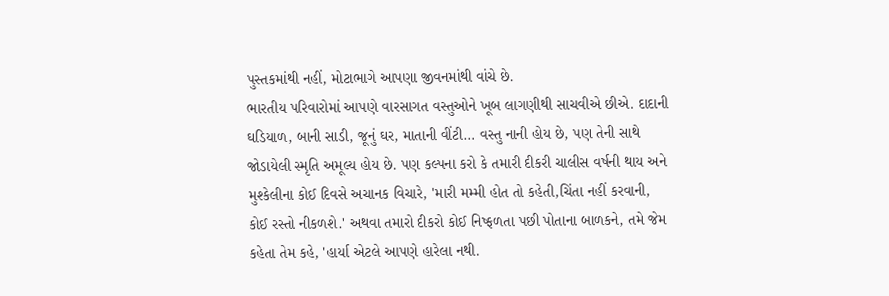પુસ્તકમાંથી નહીં, મોટાભાગે આપણા જીવનમાંથી વાંચે છે.
ભારતીય પરિવારોમાં આપણે વારસાગત વસ્તુઓને ખૂબ લાગણીથી સાચવીએ છીએ. દાદાની ઘડિયાળ, બાની સાડી, જૂનું ઘર, માતાની વીંટી… વસ્તુ નાની હોય છે, પણ તેની સાથે જોડાયેલી સ્મૃતિ અમૂલ્ય હોય છે. પણ કલ્પના કરો કે તમારી દીકરી ચાલીસ વર્ષની થાય અને મુશ્કેલીના કોઈ દિવસે અચાનક વિચારે, 'મારી મમ્મી હોત તો કહેતી,ચિંતા નહીં કરવાની, કોઈ રસ્તો નીકળશે.' અથવા તમારો દીકરો કોઈ નિષ્ફળતા પછી પોતાના બાળકને, તમે જેમ કહેતા તેમ કહે, 'હાર્યા એટલે આપણે હારેલા નથી.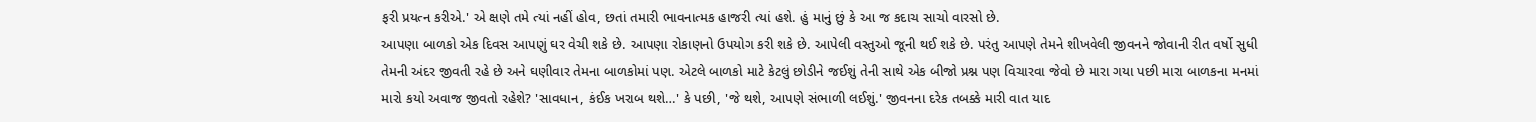ફરી પ્રયત્ન કરીએ.' એ ક્ષણે તમે ત્યાં નહીં હોવ, છતાં તમારી ભાવનાત્મક હાજરી ત્યાં હશે. હું માનું છું કે આ જ કદાચ સાચો વારસો છે.
આપણા બાળકો એક દિવસ આપણું ઘર વેચી શકે છે. આપણા રોકાણનો ઉપયોગ કરી શકે છે. આપેલી વસ્તુઓ જૂની થઈ શકે છે. પરંતુ આપણે તેમને શીખવેલી જીવનને જોવાની રીત વર્ષો સુધી તેમની અંદર જીવતી રહે છે અને ઘણીવાર તેમના બાળકોમાં પણ. એટલે બાળકો માટે કેટલું છોડીને જઈશું તેની સાથે એક બીજો પ્રશ્ન પણ વિચારવા જેવો છે મારા ગયા પછી મારા બાળકના મનમાં મારો કયો અવાજ જીવતો રહેશે? 'સાવધાન, કંઈક ખરાબ થશે…' કે પછી, 'જે થશે, આપણે સંભાળી લઈશું.' જીવનના દરેક તબક્કે મારી વાત યાદ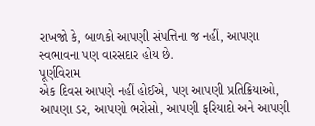રાખજો કે, બાળકો આપણી સંપત્તિના જ નહીં, આપણા સ્વભાવના પણ વારસદાર હોય છે.
પૂર્ણવિરામ
એક દિવસ આપણે નહીં હોઈએ, પણ આપણી પ્રતિક્રિયાઓ, આપણા ડર, આપણો ભરોસો, આપણી ફરિયાદો અને આપણી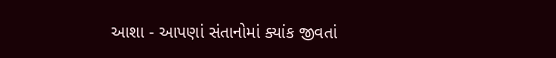આશા - આપણાં સંતાનોમાં ક્યાંક જીવતાં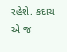રહેશે. કદાચ એ જ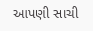આપણી સાચી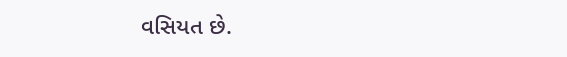વસિયત છે.